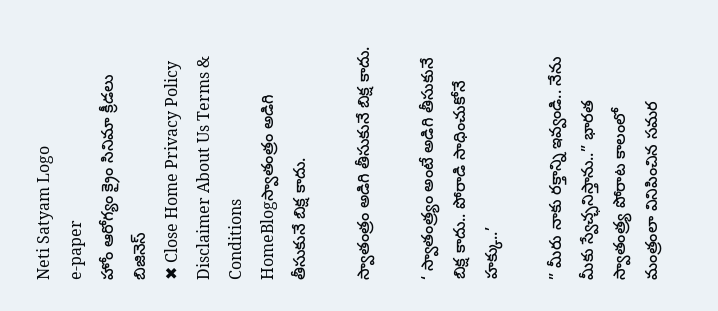Neti Satyam Logo
e-paper
హోం ఆరోగ్యం క్రైం సినిమా క్రీడలు బిజినెస్
✖ Close Home Privacy Policy Disclaimer About Us Terms & Conditions
HomeBlogస్వాతంత్రం అడిగి తీసుకునే బిక్ష కాదు.

స్వాతంత్రం అడిగి తీసుకునే బిక్ష కాదు.

‘ స్వాతంత్ర్యం అంటే అడిగి తీసుకునే బిక్ష కాదు.. పోరాడి సాధించుకోనే హక్కు..’

” మీరు నాకు రక్తాన్ని ఇవ్వండి.. నేను మీకు స్వేచ్ఛనిస్తాను..” భారత స్వాతంత్ర్య పోరాట కాలంలో మంత్రంలా వినిపించిన సమర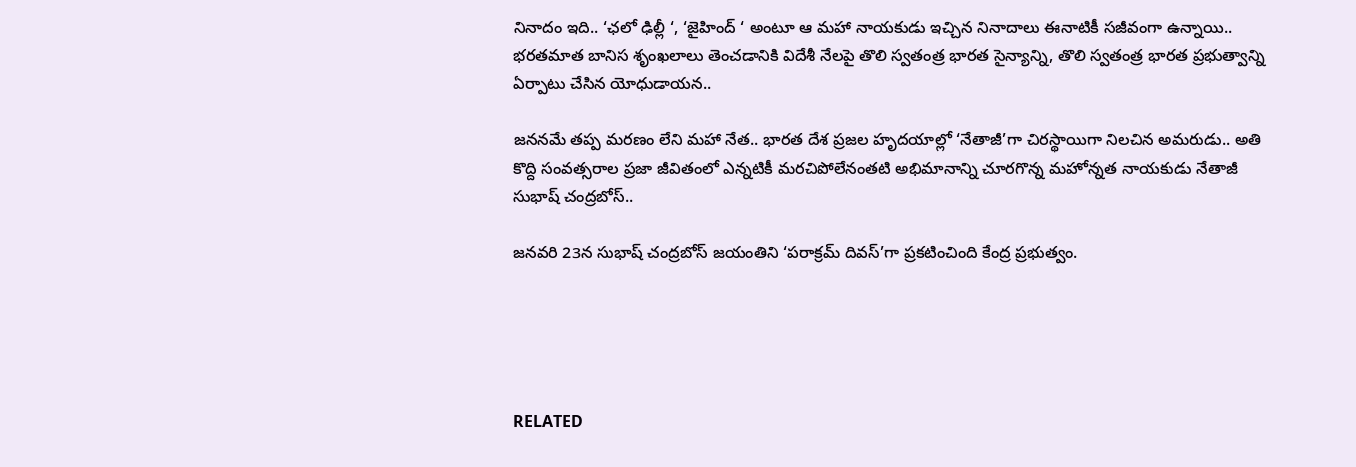నినాదం ఇది.. ‘ఛలో ఢిల్లీ ‘, ‘జైహింద్ ‘ అంటూ ఆ మహా నాయకుడు ఇచ్చిన నినాదాలు ఈనాటికీ సజీవంగా ఉన్నాయి.. భరతమాత బానిస శృంఖలాలు తెంచడానికి విదేశీ నేలపై తొలి స్వతంత్ర భారత సైన్యాన్ని, తొలి స్వతంత్ర భారత ప్రభుత్వాన్ని ఏర్పాటు చేసిన యోధుడాయన..

జననమే తప్ప మరణం లేని మహా నేత.. భారత దేశ ప్రజల హృదయాల్లో ‘నేతాజీ’గా చిరస్థాయిగా నిలచిన అమరుడు.. అతి కొద్ది సంవత్సరాల ప్రజా జీవితంలో ఎన్నటికీ మరచిపోలేనంతటి అభిమానాన్ని చూరగొన్న మహోన్నత నాయకుడు నేతాజీ సుభాష్ చంద్రబోస్..

జనవరి 23న సుభాష్ చంద్రబోస్ జయంతిని ‘పరాక్రమ్ దివస్’గా ప్రకటించింది కేంద్ర ప్రభుత్వం.





RELATED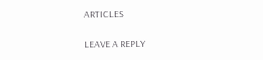ARTICLES

LEAVE A REPLY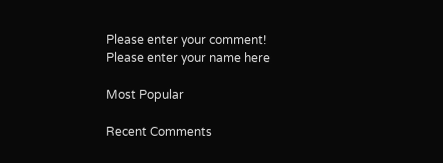Please enter your comment!
Please enter your name here

Most Popular

Recent Comments